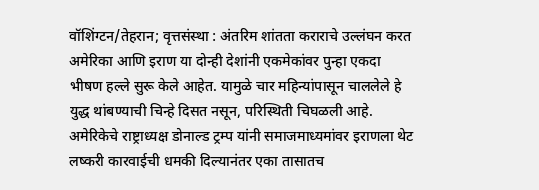वॉशिंग्टन/तेहरान; वृत्तसंस्था : अंतरिम शांतता कराराचे उल्लंघन करत अमेरिका आणि इराण या दोन्ही देशांनी एकमेकांवर पुन्हा एकदा भीषण हल्ले सुरू केले आहेत. यामुळे चार महिन्यांपासून चाललेले हे युद्ध थांबण्याची चिन्हे दिसत नसून, परिस्थिती चिघळली आहे. अमेरिकेचे राष्ट्राध्यक्ष डोनाल्ड ट्रम्प यांनी समाजमाध्यमांवर इराणला थेट लष्करी कारवाईची धमकी दिल्यानंतर एका तासातच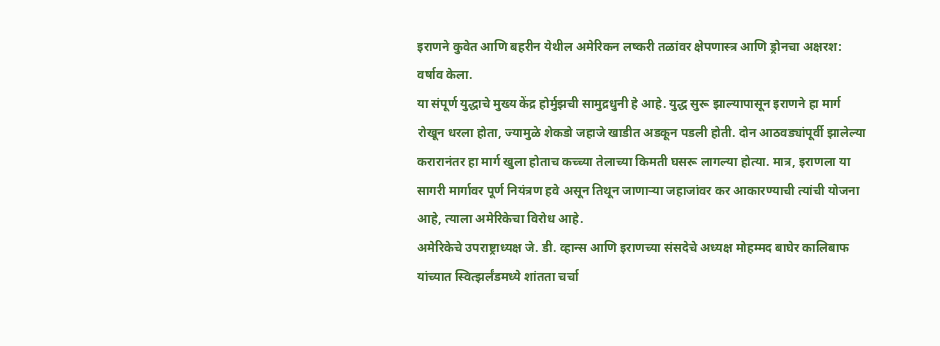इराणने कुवेत आणि बहरीन येथील अमेरिकन लष्करी तळांवर क्षेपणास्त्र आणि ड्रोनचा अक्षरश: वर्षाव केला.
या संपूर्ण युद्धाचे मुख्य केंद्र होर्मुझची सामुद्रधुनी हे आहे. युद्ध सुरू झाल्यापासून इराणने हा मार्ग रोखून धरला होता, ज्यामुळे शेकडो जहाजे खाडीत अडकून पडली होती. दोन आठवड्यांपूर्वी झालेल्या करारानंतर हा मार्ग खुला होताच कच्च्या तेलाच्या किमती घसरू लागल्या होत्या. मात्र, इराणला या सागरी मार्गावर पूर्ण नियंत्रण हवे असून तिथून जाणाऱ्या जहाजांवर कर आकारण्याची त्यांची योजना आहे, त्याला अमेरिकेचा विरोध आहे.
अमेरिकेचे उपराष्ट्राध्यक्ष जे. डी. व्हान्स आणि इराणच्या संसदेचे अध्यक्ष मोहम्मद बाघेर कालिबाफ यांच्यात स्वित्झर्लंडमध्ये शांतता चर्चा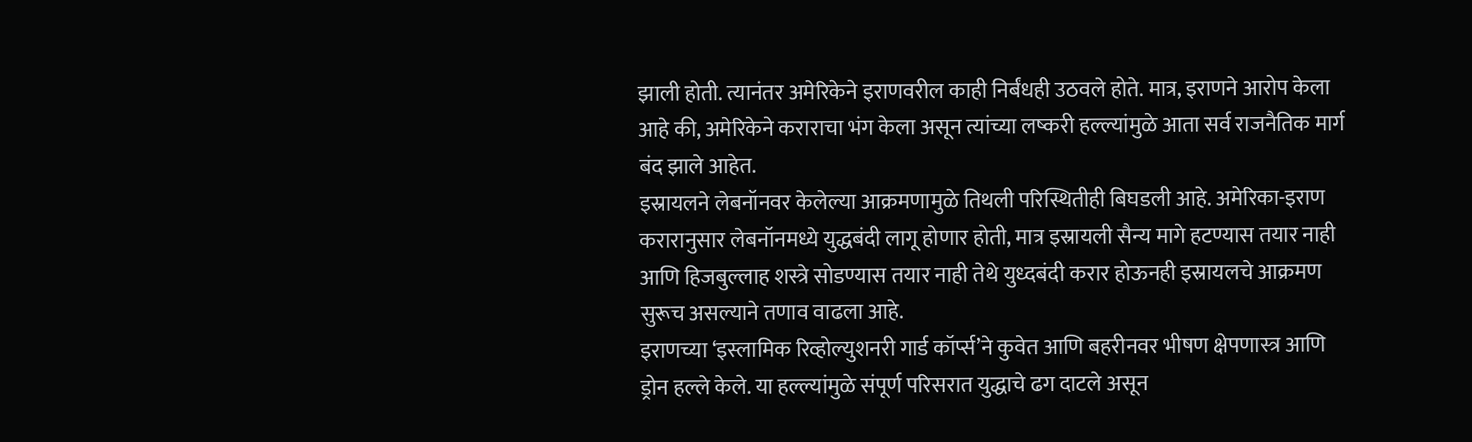झाली होती. त्यानंतर अमेरिकेने इराणवरील काही निर्बंधही उठवले होते. मात्र, इराणने आरोप केला आहे की, अमेरिकेने कराराचा भंग केला असून त्यांच्या लष्करी हल्ल्यांमुळे आता सर्व राजनैतिक मार्ग बंद झाले आहेत.
इस्रायलने लेबनॉनवर केलेल्या आक्रमणामुळे तिथली परिस्थितीही बिघडली आहे. अमेरिका-इराण करारानुसार लेबनॉनमध्ये युद्धबंदी लागू होणार होती, मात्र इस्रायली सैन्य मागे हटण्यास तयार नाही आणि हिजबुल्लाह शस्त्रे सोडण्यास तयार नाही तेथे युध्दबंदी करार होऊनही इस्रायलचे आक्रमण सुरूच असल्याने तणाव वाढला आहे.
इराणच्या ‘इस्लामिक रिव्होल्युशनरी गार्ड कॉर्प्स’ने कुवेत आणि बहरीनवर भीषण क्षेपणास्त्र आणि ड्रोन हल्ले केले. या हल्ल्यांमुळे संपूर्ण परिसरात युद्धाचे ढग दाटले असून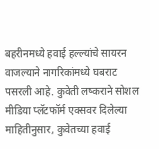बहरीनमध्ये हवाई हल्ल्यांचे सायरन वाजल्याने नागरिकांमध्ये घबराट पसरली आहे. कुवेती लष्कराने सोशल मीडिया प्लॅटफॉर्म एक्सवर दिलेल्या माहितीनुसार, कुवेतच्या हवाई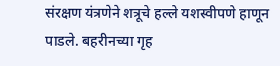संरक्षण यंत्रणेने शत्रूचे हल्ले यशस्वीपणे हाणून पाडले. बहरीनच्या गृह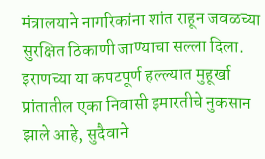मंत्रालयाने नागरिकांना शांत राहून जवळच्या सुरक्षित ठिकाणी जाण्याचा सल्ला दिला. इराणच्या या कपटपूर्ण हल्ल्यात मुहूर्खा प्रांतातील एका निवासी इमारतीचे नुकसान झाले आहे, सुदैवाने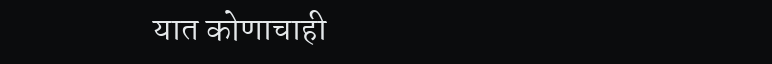यात कोणाचाही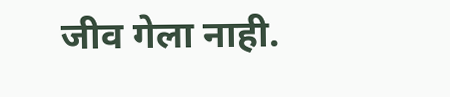जीव गेला नाही.